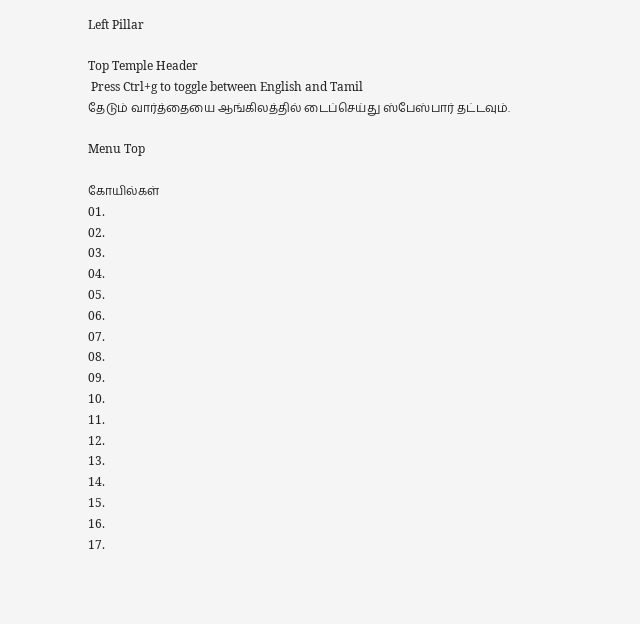Left Pillar

Top Temple Header
 Press Ctrl+g to toggle between English and Tamil
தேடும் வார்த்தையை ஆங்கிலத்தில் டைப்செய்து ஸ்பேஸ்பார் தட்டவும்.

Menu Top

கோயில்கள்
01.
02.
03.
04.
05.
06.
07.
08.
09.
10.
11.
12.
13.
14.
15.
16.
17.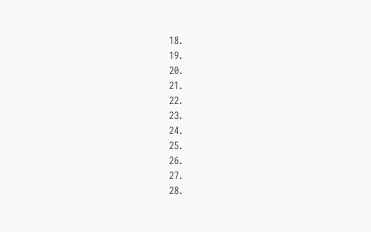18.
19.
20.
21.
22.
23.
24.
25.
26.
27.
28.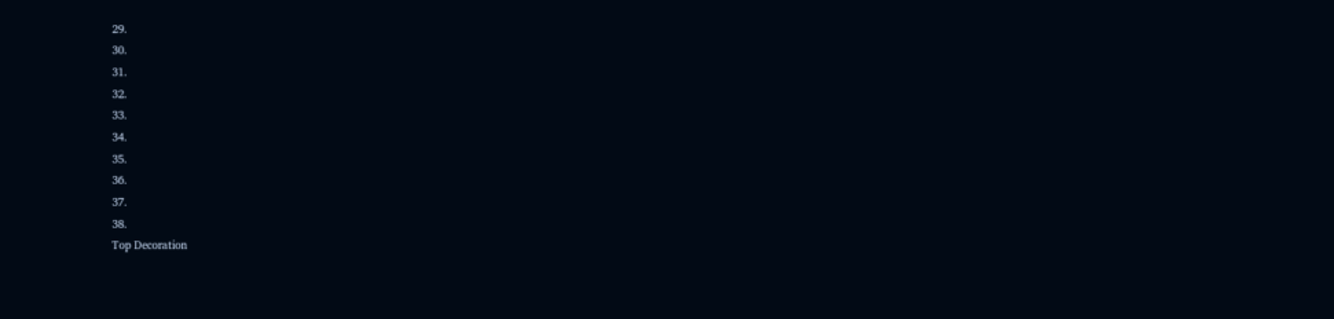29.
30.
31.
32.
33.
34.
35.
36.
37.
38.
Top Decoration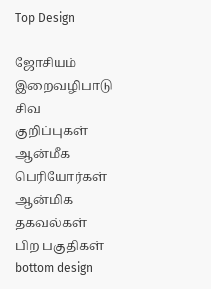Top Design

ஜோசியம்
இறைவழிபாடு
சிவ குறிப்புகள்
ஆன்மீக பெரியோர்கள்
ஆன்மிக தகவல்கள்
பிற பகுதிகள்
bottom design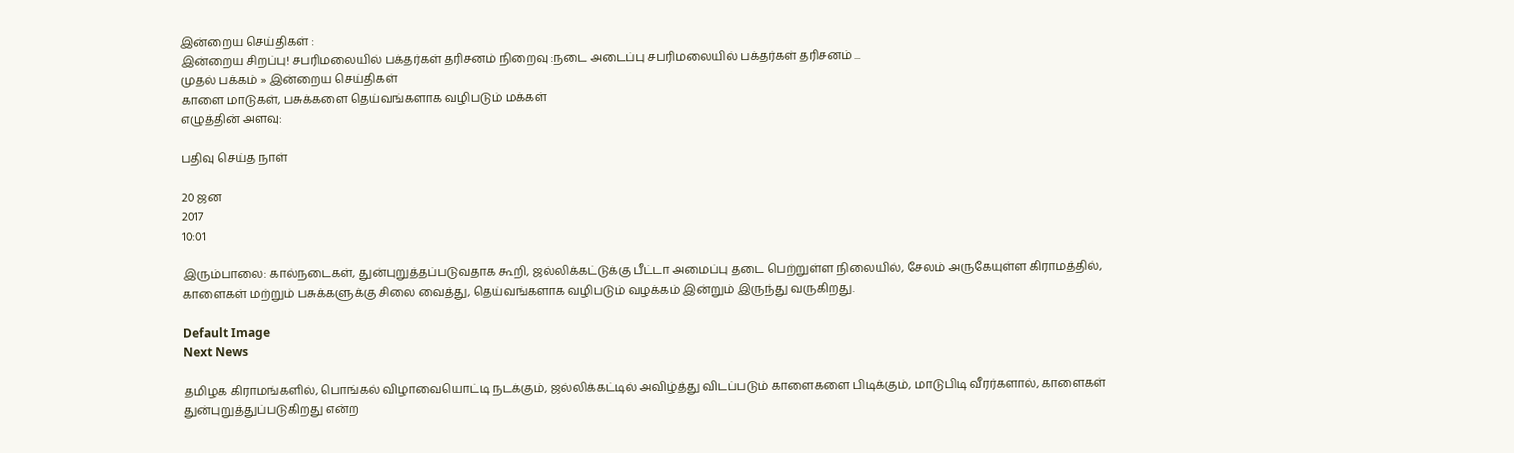இன்றைய செய்திகள் :
இன்றைய சிறப்பு! சபரிமலையில் பக்தர்கள் தரிசனம் நிறைவு :நடை அடைப்பு சபரிமலையில் பக்தர்கள் தரிசனம் ...
முதல் பக்கம் » இன்றைய செய்திகள்
காளை மாடுகள், பசுக்களை தெய்வங்களாக வழிபடும் மக்கள்
எழுத்தின் அளவு:

பதிவு செய்த நாள்

20 ஜன
2017
10:01

இரும்பாலை: கால்நடைகள், துன்புறுத்தப்படுவதாக கூறி, ஜல்லிக்கட்டுக்கு பீட்டா அமைப்பு தடை பெற்றுள்ள நிலையில், சேலம் அருகேயுள்ள கிராமத்தில், காளைகள் மற்றும் பசுக்களுக்கு சிலை வைத்து, தெய்வங்களாக வழிபடும் வழக்கம் இன்றும் இருந்து வருகிறது.

Default Image
Next News

தமிழக கிராமங்களில், பொங்கல் விழாவையொட்டி நடக்கும், ஜல்லிக்கட்டில் அவிழ்த்து விடப்படும் காளைகளை பிடிக்கும், மாடுபிடி வீரர்களால், காளைகள் துன்புறுத்துப்படுகிறது என்ற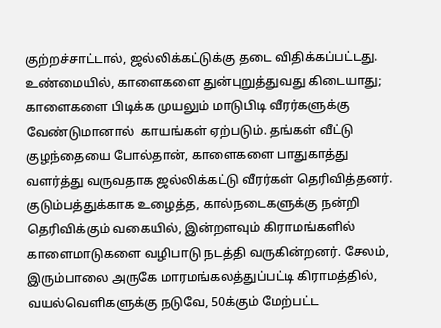குற்றச்சாட்டால், ஜல்லிக்கட்டுக்கு தடை விதிக்கப்பட்டது. உண்மையில், காளைகளை துன்புறுத்துவது கிடையாது; காளைகளை பிடிக்க முயலும் மாடுபிடி வீரர்களுக்கு வேண்டுமானால்  காயங்கள் ஏற்படும். தங்கள் வீட்டு குழந்தையை போல்தான், காளைகளை பாதுகாத்து வளர்த்து வருவதாக ஜல்லிக்கட்டு வீரர்கள் தெரிவித்தனர்.  குடும்பத்துக்காக உழைத்த, கால்நடைகளுக்கு நன்றி தெரிவிக்கும் வகையில், இன்றளவும் கிராமங்களில் காளைமாடுகளை வழிபாடு நடத்தி வருகின்றனர். சேலம், இரும்பாலை அருகே மாரமங்கலத்துப்பட்டி கிராமத்தில், வயல்வெளிகளுக்கு நடுவே, 50க்கும் மேற்பட்ட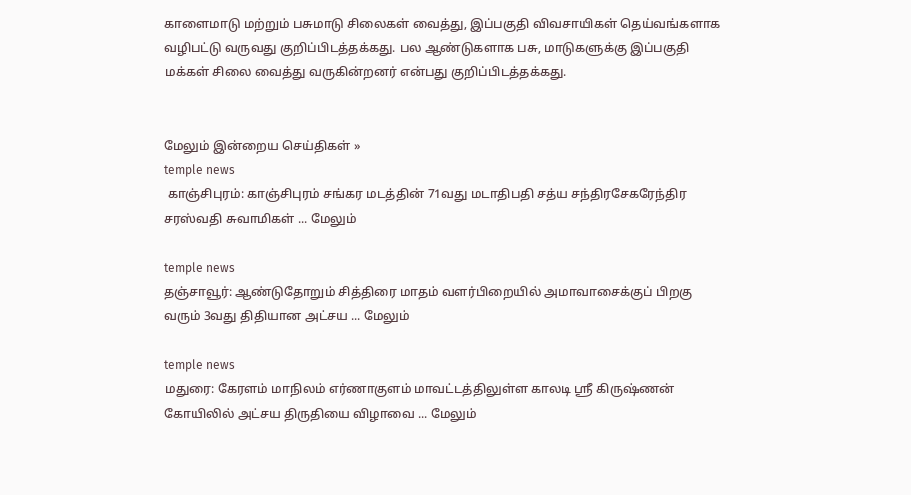காளைமாடு மற்றும் பசுமாடு சிலைகள் வைத்து, இப்பகுதி விவசாயிகள் தெய்வங்களாக வழிபட்டு வருவது குறிப்பிடத்தக்கது. பல ஆண்டுகளாக பசு, மாடுகளுக்கு இப்பகுதி மக்கள் சிலை வைத்து வருகின்றனர் என்பது குறிப்பிடத்தக்கது.


மேலும் இன்றைய செய்திகள் »
temple news
 காஞ்சிபுரம்: காஞ்சிபுரம் சங்கர மடத்தின் 71வது மடாதிபதி சத்ய சந்திரசேகரேந்திர சரஸ்வதி சுவாமிகள் ... மேலும்

temple news
தஞ்சாவூர்: ஆண்டுதோறும் சித்திரை மாதம் வளர்பிறையில் அமாவாசைக்குப் பிறகு வரும் 3வது திதியான அட்சய ... மேலும்

temple news
மதுரை: கேரளம் மாநிலம் எர்ணாகுளம் மாவட்டத்திலுள்ள காலடி ஸ்ரீ கிருஷ்ணன் கோயிலில் அட்சய திருதியை விழாவை ... மேலும்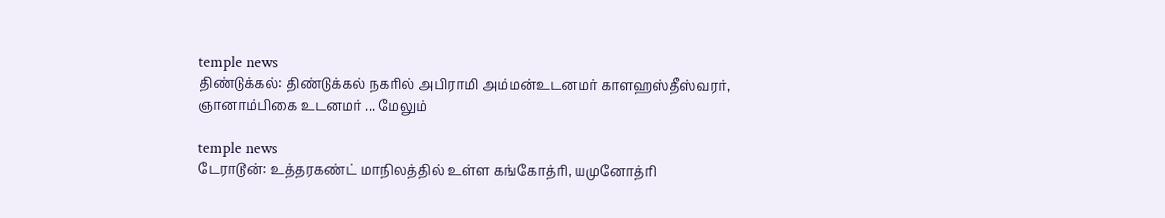temple news
திண்டுக்கல்: திண்டுக்கல் நகரில் அபிராமி அம்மன்உடனமர் காளஹஸ்தீஸ்வரர், ஞானாம்பிகை உடனமர் ... மேலும்

temple news
டேராடூன்: உத்தரகண்ட் மாநிலத்தில் உள்ள கங்கோத்ரி, யமுனோத்ரி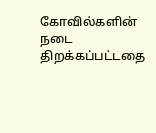கோவில்களின் நடை திறக்கப்பட்டதை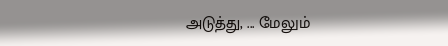அடுத்து, ... மேலும்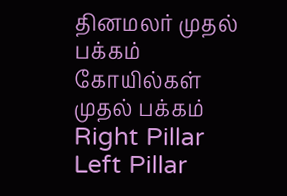தினமலர் முதல் பக்கம்   கோயில்கள் முதல் பக்கம்
Right Pillar
Left Pillar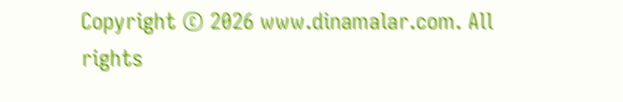Copyright © 2026 www.dinamalar.com. All rights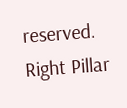reserved.
Right Pillar